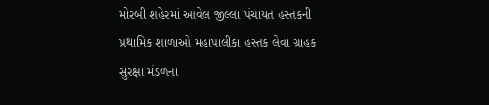મોરબી શહેરમાં આવેલ જીલ્લા પંચાયત હસ્તકની પ્રથામિક શાળાઓ મહાપાલીકા હસ્તક લેવા ગ્રાહક સુરક્ષા મંડળના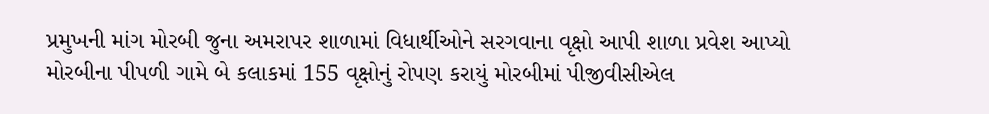પ્રમુખની માંગ મોરબી જુના અમરાપર શાળામાં વિધાર્થીઓને સરગવાના વૃક્ષો આપી શાળા પ્રવેશ આપ્યો મોરબીના પીપળી ગામે બે કલાકમાં 155 વૃક્ષોનું રોપણ કરાયું મોરબીમાં પીજીવીસીએલ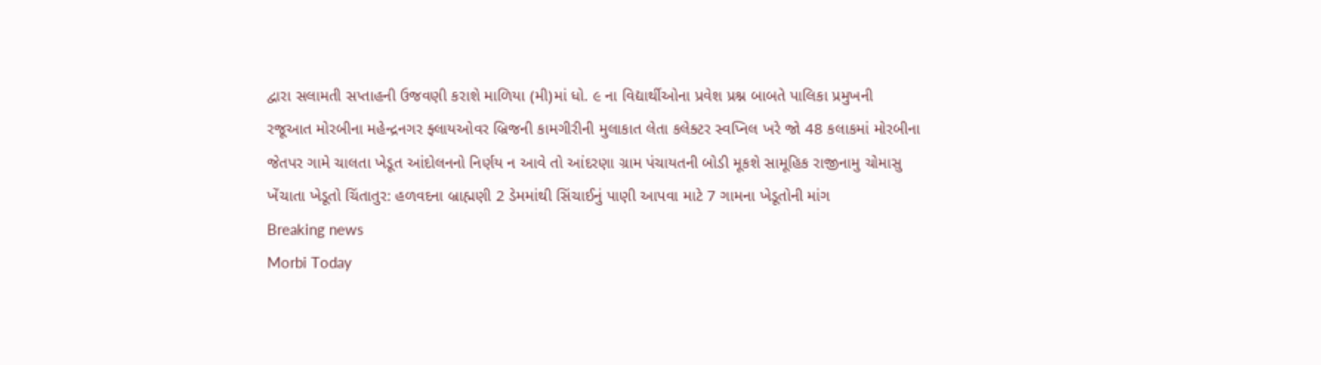દ્વારા સલામતી સપ્તાહની ઉજવણી કરાશે માળિયા (મી)માં ધો. ૯ ના વિદ્યાર્થીઓના પ્રવેશ પ્રશ્ન બાબતે પાલિકા પ્રમુખની રજૂઆત મોરબીના મહેન્દ્રનગર ફ્લાયઓવર બ્રિજની કામગીરીની મુલાકાત લેતા કલેક્ટર સ્વપ્નિલ ખરે જો 48 કલાકમાં મોરબીના જેતપર ગામે ચાલતા ખેડૂત આંદોલનનો નિર્ણય ન આવે તો આંદરણા ગ્રામ પંચાયતની બોડી મૂકશે સામૂહિક રાજીનામુ ચોમાસુ ખેંચાતા ખેડૂતો ચિંતાતુર: હળવદના બ્રાહ્મણી 2 ડેમમાંથી સિંચાઈનું પાણી આપવા માટે 7 ગામના ખેડૂતોની માંગ
Breaking news
Morbi Today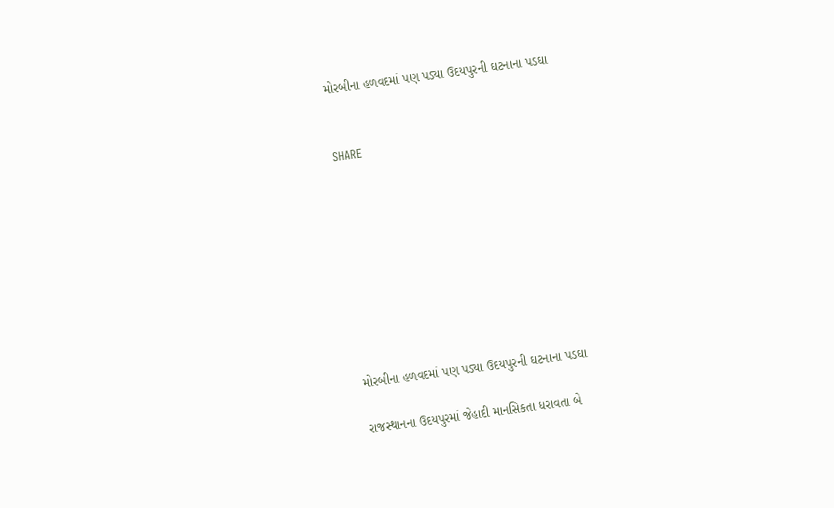મોરબીના હળવદમાં પણ પડ્યા ઉદયપુરની ઘટનાના પડઘા


SHARE









મોરબીના હળવદમાં પણ પડ્યા ઉદયપુરની ઘટનાના પડઘા

રાજસ્થાનના ઉદયપુરમાં જેહાદી માનસિકતા ધરાવતા બે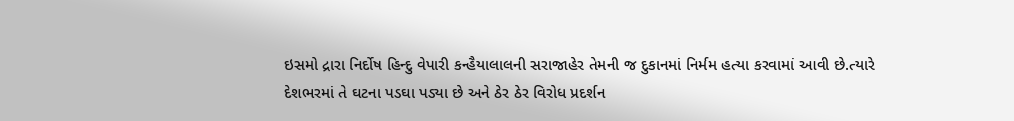ઇસમો દ્રારા નિર્દોષ હિન્દુ વેપારી કન્હૈયાલાલની સરાજાહેર તેમની જ દુકાનમાં નિર્મમ હત્યા કરવામાં આવી છે.ત્યારે દેશભરમાં તે ઘટના પડઘા પડ્યા છે અને ઠેર ઠેર વિરોધ પ્રદર્શન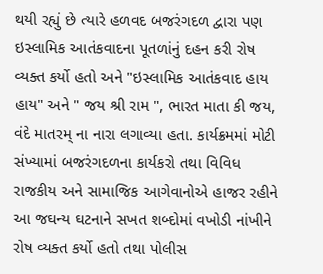થયી રહ્યું છે ત્યારે હળવદ બજરંગદળ દ્વારા પણ ઇસ્લામિક આતંકવાદના પૂતળાંનું દહન કરી રોષ વ્યક્ત કર્યો હતો અને "ઇસ્લામિક આતંકવાદ હાય હાય" અને " જય શ્રી રામ ", ભારત માતા કી જય, વંદે માતરમ્ ના નારા લગાવ્યા હતા. કાર્યક્રમમાં મોટી સંખ્યામાં બજરંગદળના કાર્યકરો તથા વિવિધ રાજકીય અને સામાજિક આગેવાનોએ હાજર રહીને આ જઘન્ય ઘટનાને સખત શબ્દોમાં વખોડી નાંખીને રોષ વ્યક્ત કર્યો હતો તથા પોલીસ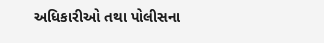અધિકારીઓ તથા પોલીસના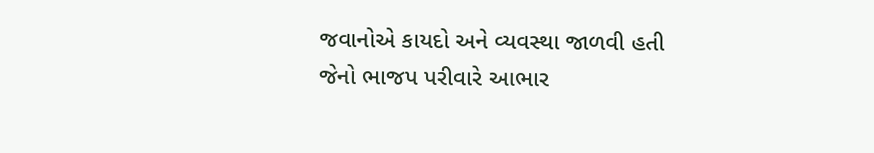જવાનોએ કાયદો અને વ્યવસ્થા જાળવી હતી જેનો ભાજપ પરીવારે આભાર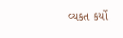વ્યકત કર્યો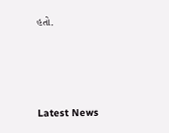હતો.






Latest News